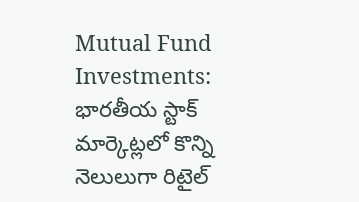Mutual Fund Investments: భారతీయ స్టాక్ మార్కెట్లలో కొన్ని నెలులుగా రిటైల్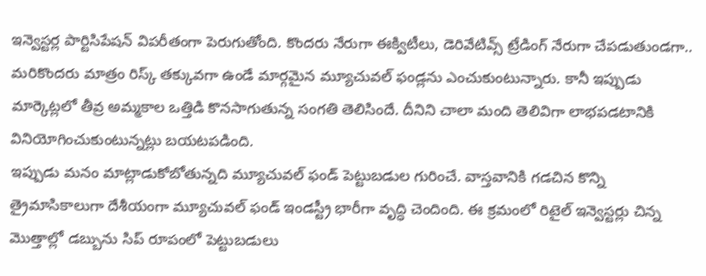ఇన్వెస్టర్ల పార్టిసిపేషన్ విపరీతంగా పెరుగుతోంది. కొందరు నేరుగా ఈక్విటీలు, డెరివేటివ్స్ ట్రేడింగ్ నేరుగా చేపడుతుండగా.. మరికొందరు మాత్రం రిస్క్ తక్కువగా ఉండే మార్గమైన మ్యూచువల్ ఫండ్లను ఎంచుకుంటున్నారు. కానీ ఇప్పుడు మార్కెట్లలో తీవ్ర అమ్మకాల ఒత్తిడి కొనసాగుతున్న సంగతి తెలిసిందే. దీనిని చాలా మంది తెలివిగా లాభపడటానికి వినియోగించుకుంటున్నట్లు బయటపడింది.
ఇప్పుడు మనం మాట్లాడుకోబోతున్నది మ్యూచువల్ ఫండ్ పెట్టుబడుల గురించే. వాస్తవానికి గడచిన కొన్ని త్రైమాసికాలుగా దేశీయంగా మ్యూచువల్ ఫండ్ ఇండస్ట్రీ భారీగా వృద్ధి చెందింది. ఈ క్రమంలో రిటైల్ ఇన్వెస్టర్లు చిన్న మెుత్తాల్లో డబ్బును సిప్ రూపంలో పెట్టుబడులు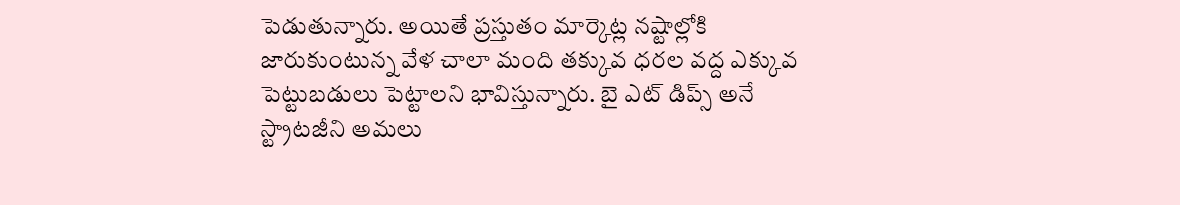పెడుతున్నారు. అయితే ప్రస్తుతం మార్కెట్ల నష్టాల్లోకి జారుకుంటున్న వేళ చాలా మంది తక్కువ ధరల వద్ద ఎక్కువ పెట్టుబడులు పెట్టాలని భావిస్తున్నారు. బై ఎట్ డిప్స్ అనే స్ట్రాటజీని అమలు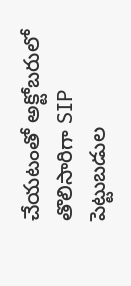చేయటంతో అక్టోబరులో తొలిసారిగా SIP పెట్టుబడుల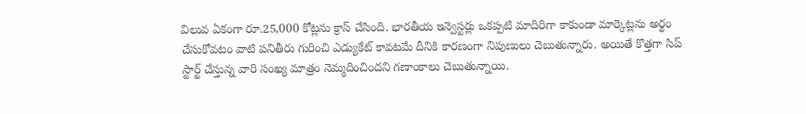విలువ ఏకంగా రూ.25,000 కోట్లను క్రాస్ చేసింది. భారతీయ ఇన్వెస్టర్లు ఒకప్పటి మాదిరిగా కాకుండా మార్కెట్లను అర్థం చేసుకోవటం వాటి పనితీరు గురించి ఎడ్యుకేట్ కావటమే దీనికి కారణంగా నిపుణులు చెబుతున్నారు. అయితే కొత్తగా సిప్ స్టార్ట్ చేస్తున్న వారి సంఖ్య మాత్రం నెమ్మదించిందని గణాంకాలు చెబుతున్నాయి.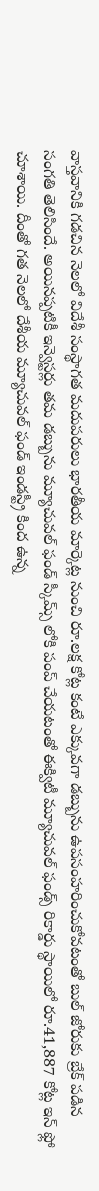వాస్తవానికి గడచిన నెలలో విదేశీ సంస్థాగత మదుపరులు భారతీయ మార్కెట్ల నుంచి రూ.లక్ష కోట్ల కంటే ఎక్కువగా డబ్బును ఉపసంహరించుకోవటంతో బుల్ జోరుకు బ్రేక్ పడిన సంగతి తెలిసిందే. అయినప్పటికీ ఇన్వెస్టర్లు తమ డబ్బును మ్యూచువల్ ఫండ్ స్కీమ్స్ లోకి పంప్ చేయటంతో ఈక్విటీ మ్యూచువల్ ఫండ్స్ రికార్డు స్థాయిలో రూ.41,887 కోట్ల ఇన్ ఫ్లో చూశాయి. దీంతో గత నెలలో దేశీయ మ్యూచువల్ ఫండ్ ఇండస్ట్రీ కింద ఉన్న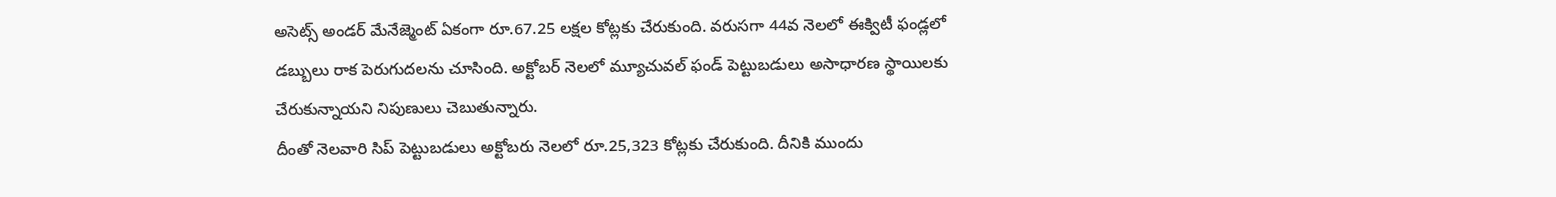అసెట్స్ అండర్ మేనేజ్మెంట్ ఏకంగా రూ.67.25 లక్షల కోట్లకు చేరుకుంది. వరుసగా 44వ నెలలో ఈక్విటీ ఫండ్లలో డబ్బులు రాక పెరుగుదలను చూసింది. అక్టోబర్ నెలలో మ్యూచువల్ ఫండ్ పెట్టుబడులు అసాధారణ స్థాయిలకు చేరుకున్నాయని నిపుణులు చెబుతున్నారు.
దీంతో నెలవారి సిప్ పెట్టుబడులు అక్టోబరు నెలలో రూ.25,323 కోట్లకు చేరుకుంది. దీనికి ముందు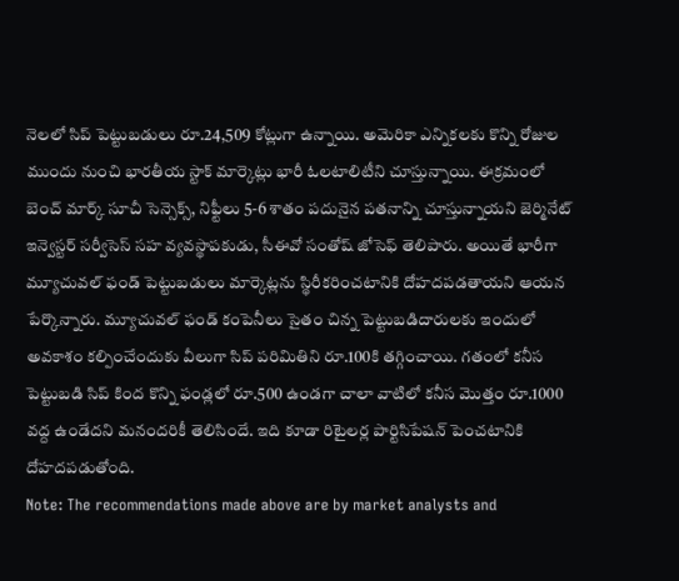నెలలో సిప్ పెట్టుబడులు రూ.24,509 కోట్లుగా ఉన్నాయి. అమెరికా ఎన్నికలకు కొన్ని రోజుల ముందు నుంచి భారతీయ స్టాక్ మార్కెట్లు భారీ ఓలటాలిటీని చూస్తున్నాయి. ఈక్రమంలో బెంచ్ మార్క్ సూచీ సెన్సెక్స్, నిఫ్టీలు 5-6 శాతం పదునైన పతనాన్ని చూస్తున్నాయని జెర్మినేట్ ఇన్వెస్టర్ సర్వీసెస్ సహ వ్యవస్థాపకుడు, సీఈవో సంతోష్ జోసెఫ్ తెలిపారు. అయితే భారీగా మ్యూచువల్ ఫండ్ పెట్టుబడులు మార్కెట్లను స్థిరీకరించటానికి దోహదపడతాయని ఆయన పేర్కొన్నారు. మ్యూచువల్ ఫండ్ కంపెనీలు సైతం చిన్న పెట్టుబడిదారులకు ఇందులో అవకాశం కల్పించేందుకు వీలుగా సిప్ పరిమితిని రూ.100కి తగ్గించాయి. గతంలో కనీస పెట్టుబడి సిప్ కింద కొన్ని ఫండ్లలో రూ.500 ఉండగా చాలా వాటిలో కనీస మెుత్తం రూ.1000 వద్ద ఉండేదని మనందరికీ తెలిసిందే. ఇది కూడా రిటైలర్ల పార్టిసిపేషన్ పెంచటానికి దోహదపడుతోంది.
Note: The recommendations made above are by market analysts and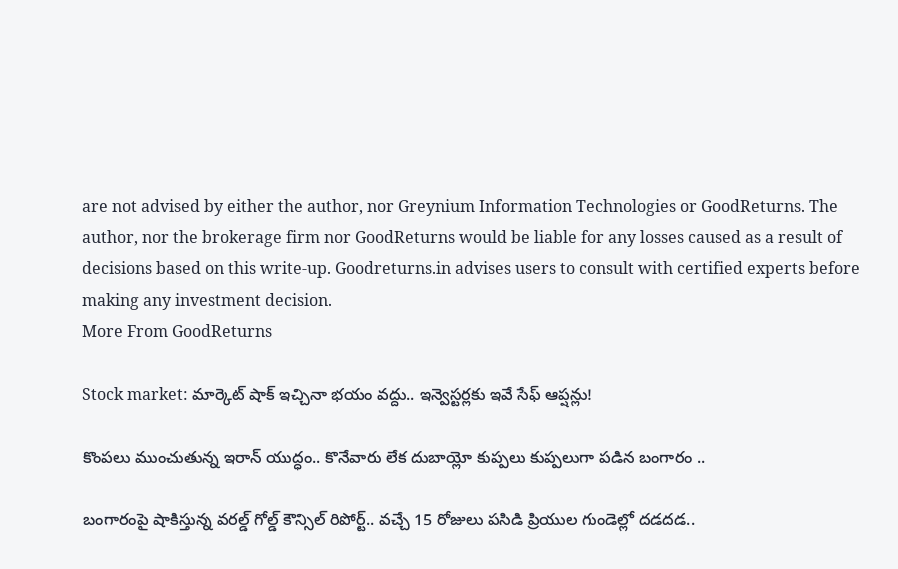are not advised by either the author, nor Greynium Information Technologies or GoodReturns. The author, nor the brokerage firm nor GoodReturns would be liable for any losses caused as a result of decisions based on this write-up. Goodreturns.in advises users to consult with certified experts before making any investment decision.
More From GoodReturns

Stock market: మార్కెట్ షాక్ ఇచ్చినా భయం వద్దు.. ఇన్వెస్టర్లకు ఇవే సేఫ్ ఆప్షన్లు!

కొంపలు ముంచుతున్న ఇరాన్ యుద్ధం.. కొనేవారు లేక దుబాయ్లో కుప్పలు కుప్పలుగా పడిన బంగారం ..

బంగారంపై షాకిస్తున్న వరల్డ్ గోల్డ్ కౌన్సిల్ రిపోర్ట్.. వచ్చే 15 రోజులు పసిడి ప్రియుల గుండెల్లో దడదడ..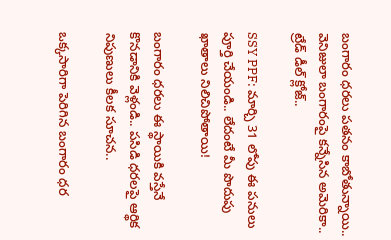బంగారం ధరలు పతనం కాబోతున్నాయి.. వెనిజులా బంగారంపై కన్నేసిన అమెరికా.. ట్రేడ్ డీల్ క్లోజ్..

SSY PPF: మార్చి 31 లోపు ఈ పనులు పూర్తి చేయండి.. లేదంటే మీ పొదుపు ఖాతాలు నిలిచిపోతాయి!

బంగారం ధరలు ఈ స్థాయికి వస్తేనే కొనడానికి వెళ్లండి.. పసిడి ధరలపై ఆర్థిక నిపుణులు కీలక సూచన..

ఒక్కసారిగా పెరిగిన బంగారం ధర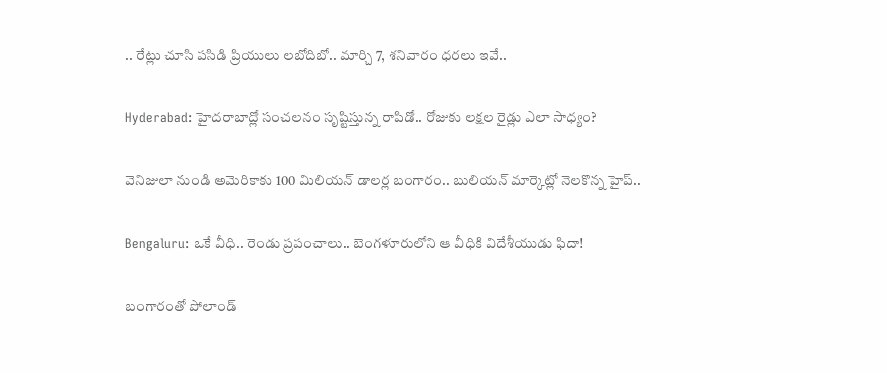.. రేట్లు చూసి పసిడి ప్రియులు లబోదిబో.. మార్చి 7, శనివారం ధరలు ఇవే..

Hyderabad: హైదరాబాద్లో సంచలనం సృష్టిస్తున్న రాపిడో.. రోజుకు లక్షల రైడ్లు ఎలా సాధ్యం?

వెనిజులా నుండి అమెరికాకు 100 మిలియన్ డాలర్ల బంగారం.. బులియన్ మార్కెట్లో నెలకొన్న హైప్..

Bengaluru: ఒకే వీధి.. రెండు ప్రపంచాలు.. బెంగళూరులోని ఆ వీధికి విదేశీయుడు ఫిదా!

బంగారంతో పోలాండ్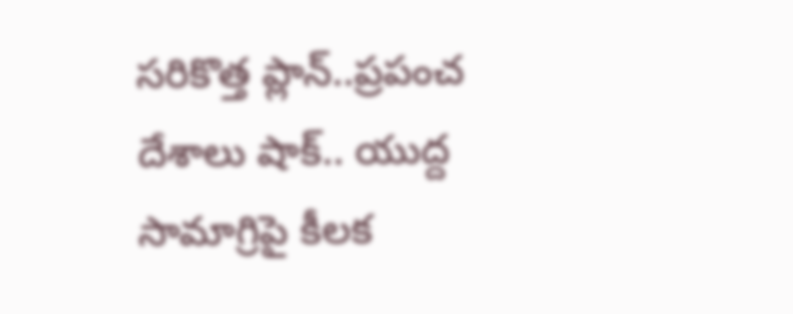సరికొత్త ప్లాన్..ప్రపంచ దేశాలు షాక్.. యుద్ద సామాగ్రిపై కీలక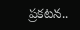ప్రకటన..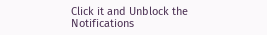Click it and Unblock the Notifications